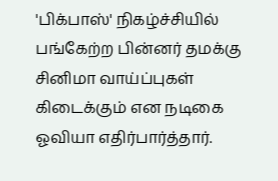'பிக்பாஸ்' நிகழ்ச்சியில் பங்கேற்ற பின்னர் தமக்கு சினிமா வாய்ப்புகள் கிடைக்கும் என நடிகை ஓவியா எதிர்பார்த்தார்.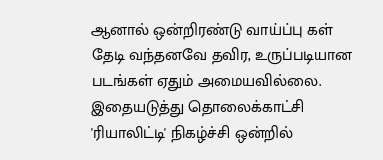ஆனால் ஒன்றிரண்டு வாய்ப்பு கள் தேடி வந்தனவே தவிர, உருப்படியான படங்கள் ஏதும் அமையவில்லை. இதையடுத்து தொலைக்காட்சி 'ரியாலிட்டி' நிகழ்ச்சி ஒன்றில்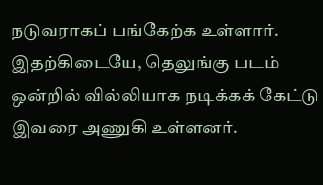நடுவராகப் பங்கேற்க உள்ளார். இதற்கிடையே, தெலுங்கு படம் ஒன்றில் வில்லியாக நடிக்கக் கேட்டு இவரை அணுகி உள்ளனர்.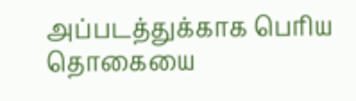அப்படத்துக்காக பெரிய தொகையை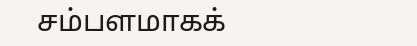சம்பளமாகக்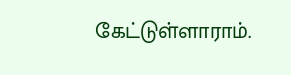கேட்டுள்ளாராம்.